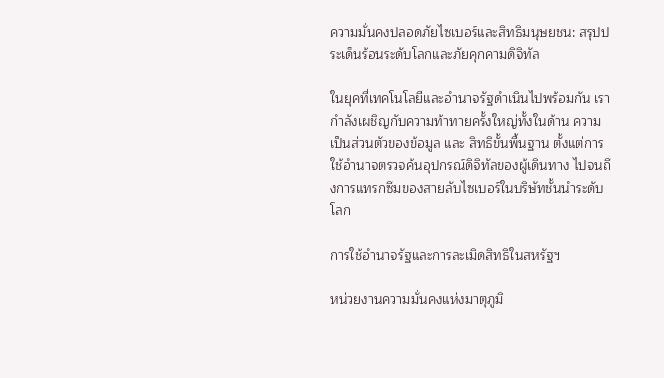ความมั่นคงปลอดภัยไซเบอร์และสิทธิมนุษยชน: สรุปประเด็นร้อนระดับโลกและภัยคุกคามดิจิทัล

ในยุคที่เทคโนโลยีและอำนาจรัฐดำเนินไปพร้อมกัน เรากำลังเผชิญกับความท้าทายครั้งใหญ่ทั้งในด้าน ความเป็นส่วนตัวของข้อมูล และ สิทธิขั้นพื้นฐาน ตั้งแต่การใช้อำนาจตรวจค้นอุปกรณ์ดิจิทัลของผู้เดินทาง ไปจนถึงการแทรกซึมของสายลับไซเบอร์ในบริษัทชั้นนำระดับโลก

การใช้อำนาจรัฐและการละเมิดสิทธิในสหรัฐฯ

หน่วยงานความมั่นคงแห่งมาตุภูมิ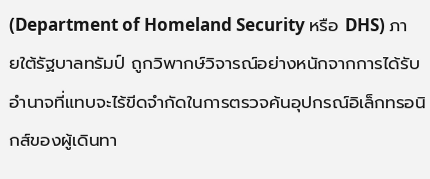(Department of Homeland Security หรือ DHS) ภายใต้รัฐบาลทรัมป์ ถูกวิพากษ์วิจารณ์อย่างหนักจากการได้รับอำนาจที่แทบจะไร้ขีดจำกัดในการตรวจค้นอุปกรณ์อิเล็กทรอนิกส์ของผู้เดินทา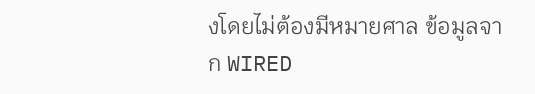งโดยไม่ต้องมีหมายศาล ข้อมูลจาก WIRED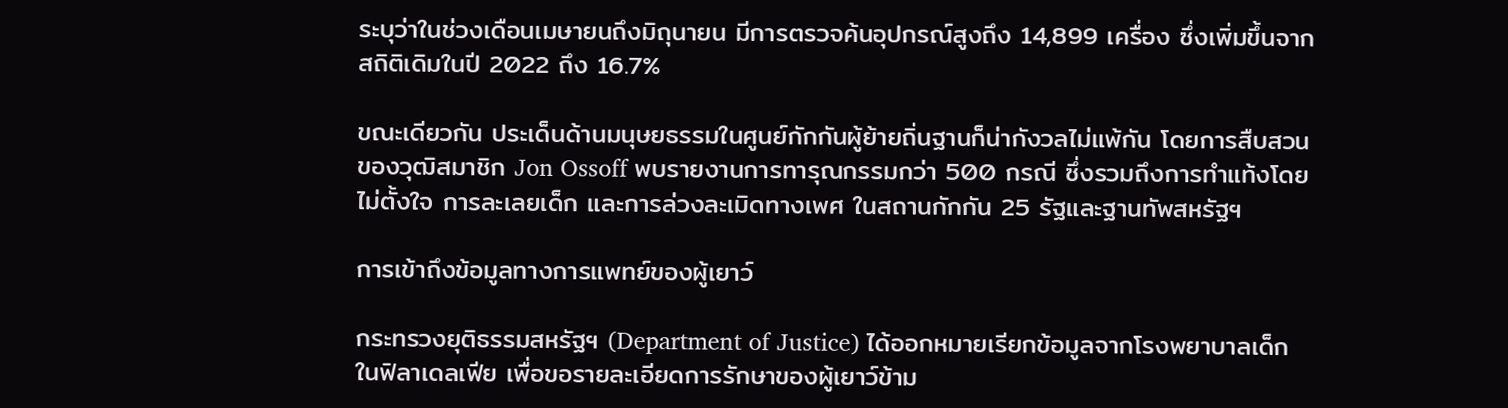ระบุว่าในช่วงเดือนเมษายนถึงมิถุนายน มีการตรวจค้นอุปกรณ์สูงถึง 14,899 เครื่อง ซึ่งเพิ่มขึ้นจากสถิติเดิมในปี 2022 ถึง 16.7%

ขณะเดียวกัน ประเด็นด้านมนุษยธรรมในศูนย์กักกันผู้ย้ายถิ่นฐานก็น่ากังวลไม่แพ้กัน โดยการสืบสวนของวุฒิสมาชิก Jon Ossoff พบรายงานการทารุณกรรมกว่า 500 กรณี ซึ่งรวมถึงการทำแท้งโดยไม่ตั้งใจ การละเลยเด็ก และการล่วงละเมิดทางเพศ ในสถานกักกัน 25 รัฐและฐานทัพสหรัฐฯ

การเข้าถึงข้อมูลทางการแพทย์ของผู้เยาว์

กระทรวงยุติธรรมสหรัฐฯ (Department of Justice) ได้ออกหมายเรียกข้อมูลจากโรงพยาบาลเด็กในฟิลาเดลเฟีย เพื่อขอรายละเอียดการรักษาของผู้เยาว์ข้าม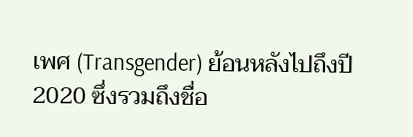เพศ (Transgender) ย้อนหลังไปถึงปี 2020 ซึ่งรวมถึงชื่อ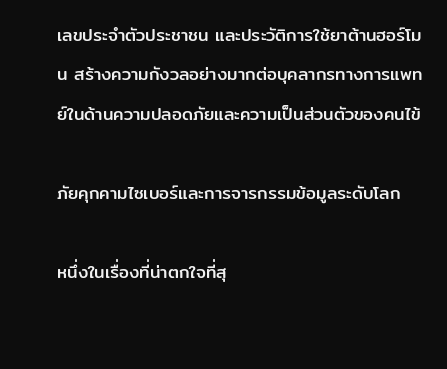เลขประจำตัวประชาชน และประวัติการใช้ยาต้านฮอร์โมน สร้างความกังวลอย่างมากต่อบุคลากรทางการแพทย์ในด้านความปลอดภัยและความเป็นส่วนตัวของคนไข้

ภัยคุกคามไซเบอร์และการจารกรรมข้อมูลระดับโลก

หนึ่งในเรื่องที่น่าตกใจที่สุ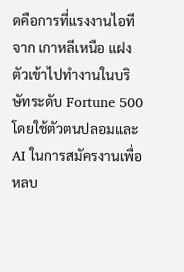ดคือการที่แรงงานไอทีจาก เกาหลีเหนือ แฝงตัวเข้าไปทำงานในบริษัทระดับ Fortune 500 โดยใช้ตัวตนปลอมและ AI ในการสมัครงานเพื่อหลบ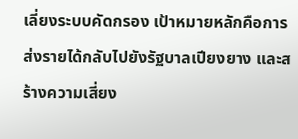เลี่ยงระบบคัดกรอง เป้าหมายหลักคือการส่งรายได้กลับไปยังรัฐบาลเปียงยาง และสร้างความเสี่ยง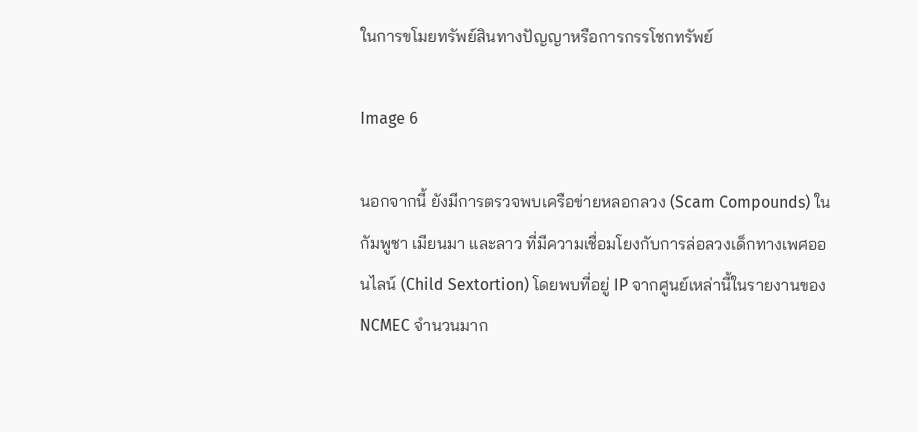ในการขโมยทรัพย์สินทางปัญญาหรือการกรรโชกทรัพย์

Image 6

นอกจากนี้ ยังมีการตรวจพบเครือข่ายหลอกลวง (Scam Compounds) ในกัมพูชา เมียนมา และลาว ที่มีความเชื่อมโยงกับการล่อลวงเด็กทางเพศออนไลน์ (Child Sextortion) โดยพบที่อยู่ IP จากศูนย์เหล่านี้ในรายงานของ NCMEC จำนวนมาก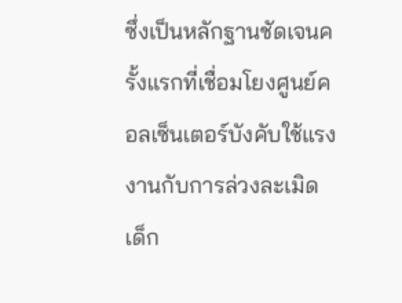ซึ่งเป็นหลักฐานชัดเจนครั้งแรกที่เชื่อมโยงศูนย์คอลเซ็นเตอร์บังคับใช้แรงงานกับการล่วงละเมิดเด็ก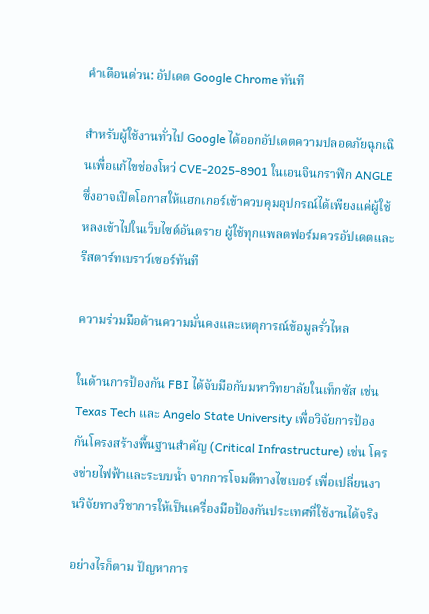คำเตือนด่วน: อัปเดต Google Chrome ทันที

สำหรับผู้ใช้งานทั่วไป Google ได้ออกอัปเดตความปลอดภัยฉุกเฉินเพื่อแก้ไขช่องโหว่ CVE-2025-8901 ในเอนจินกราฟิก ANGLE ซึ่งอาจเปิดโอกาสให้แฮกเกอร์เข้าควบคุมอุปกรณ์ได้เพียงแค่ผู้ใช้หลงเข้าไปในเว็บไซต์อันตราย ผู้ใช้ทุกแพลตฟอร์มควรอัปเดตและรีสตาร์ทเบราว์เซอร์ทันที

ความร่วมมือด้านความมั่นคงและเหตุการณ์ข้อมูลรั่วไหล

ในด้านการป้องกัน FBI ได้จับมือกับมหาวิทยาลัยในเท็กซัส เช่น Texas Tech และ Angelo State University เพื่อวิจัยการป้องกันโครงสร้างพื้นฐานสำคัญ (Critical Infrastructure) เช่น โครงข่ายไฟฟ้าและระบบน้ำ จากการโจมตีทางไซเบอร์ เพื่อเปลี่ยนงานวิจัยทางวิชาการให้เป็นเครื่องมือป้องกันประเทศที่ใช้งานได้จริง

อย่างไรก็ตาม ปัญหาการ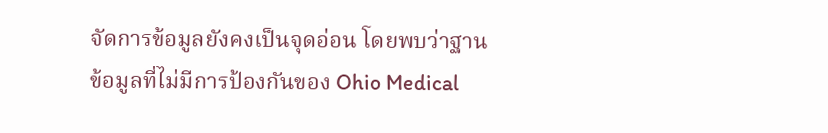จัดการข้อมูลยังคงเป็นจุดอ่อน โดยพบว่าฐานข้อมูลที่ไม่มีการป้องกันของ Ohio Medical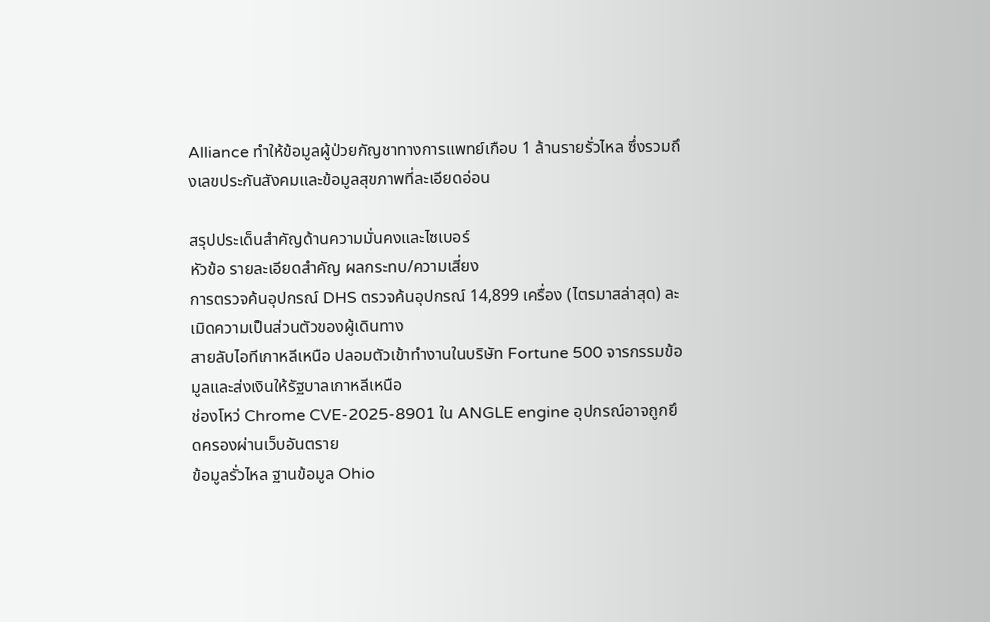Alliance ทำให้ข้อมูลผู้ป่วยกัญชาทางการแพทย์เกือบ 1 ล้านรายรั่วไหล ซึ่งรวมถึงเลขประกันสังคมและข้อมูลสุขภาพที่ละเอียดอ่อน

สรุปประเด็นสำคัญด้านความมั่นคงและไซเบอร์
หัวข้อ รายละเอียดสำคัญ ผลกระทบ/ความเสี่ยง
การตรวจค้นอุปกรณ์ DHS ตรวจค้นอุปกรณ์ 14,899 เครื่อง (ไตรมาสล่าสุด) ละเมิดความเป็นส่วนตัวของผู้เดินทาง
สายลับไอทีเกาหลีเหนือ ปลอมตัวเข้าทำงานในบริษัท Fortune 500 จารกรรมข้อมูลและส่งเงินให้รัฐบาลเกาหลีเหนือ
ช่องโหว่ Chrome CVE-2025-8901 ใน ANGLE engine อุปกรณ์อาจถูกยึดครองผ่านเว็บอันตราย
ข้อมูลรั่วไหล ฐานข้อมูล Ohio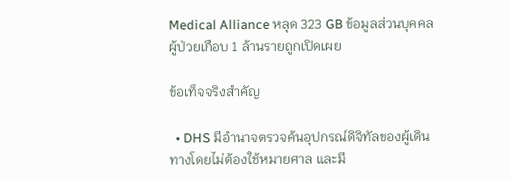Medical Alliance หลุด 323 GB ข้อมูลส่วนบุคคลผู้ป่วยเกือบ 1 ล้านรายถูกเปิดเผย

ข้อเท็จจริงสำคัญ

  • DHS มีอำนาจตรวจค้นอุปกรณ์ดิจิทัลของผู้เดินทางโดยไม่ต้องใช้หมายศาล และมี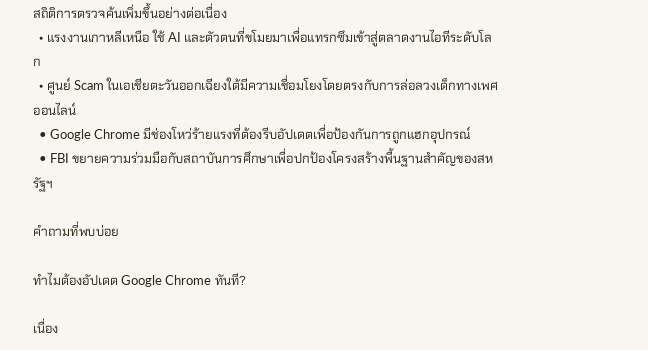สถิติการตรวจค้นเพิ่มขึ้นอย่างต่อเนื่อง
  • แรงงานเกาหลีเหนือ ใช้ AI และตัวตนที่ขโมยมาเพื่อแทรกซึมเข้าสู่ตลาดงานไอทีระดับโลก
  • ศูนย์ Scam ในเอเชียตะวันออกเฉียงใต้มีความเชื่อมโยงโดยตรงกับการล่อลวงเด็กทางเพศออนไลน์
  • Google Chrome มีช่องโหว่ร้ายแรงที่ต้องรีบอัปเดตเพื่อป้องกันการถูกแฮกอุปกรณ์
  • FBI ขยายความร่วมมือกับสถาบันการศึกษาเพื่อปกป้องโครงสร้างพื้นฐานสำคัญของสหรัฐฯ

คำถามที่พบบ่อย

ทำไมต้องอัปเดต Google Chrome ทันที?

เนื่อง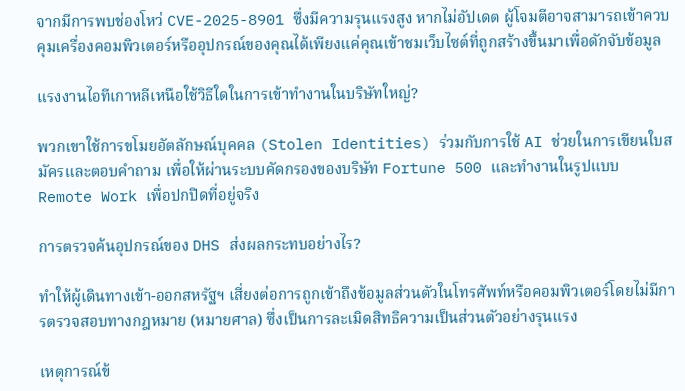จากมีการพบช่องโหว่ CVE-2025-8901 ซึ่งมีความรุนแรงสูง หากไม่อัปเดต ผู้โจมตีอาจสามารถเข้าควบคุมเครื่องคอมพิวเตอร์หรืออุปกรณ์ของคุณได้เพียงแค่คุณเข้าชมเว็บไซต์ที่ถูกสร้างขึ้นมาเพื่อดักจับข้อมูล

แรงงานไอทีเกาหลีเหนือใช้วิธีใดในการเข้าทำงานในบริษัทใหญ่?

พวกเขาใช้การขโมยอัตลักษณ์บุคคล (Stolen Identities) ร่วมกับการใช้ AI ช่วยในการเขียนใบสมัครและตอบคำถาม เพื่อให้ผ่านระบบคัดกรองของบริษัท Fortune 500 และทำงานในรูปแบบ Remote Work เพื่อปกปิดที่อยู่จริง

การตรวจค้นอุปกรณ์ของ DHS ส่งผลกระทบอย่างไร?

ทำให้ผู้เดินทางเข้า-ออกสหรัฐฯ เสี่ยงต่อการถูกเข้าถึงข้อมูลส่วนตัวในโทรศัพท์หรือคอมพิวเตอร์โดยไม่มีการตรวจสอบทางกฎหมาย (หมายศาล) ซึ่งเป็นการละเมิดสิทธิความเป็นส่วนตัวอย่างรุนแรง

เหตุการณ์ข้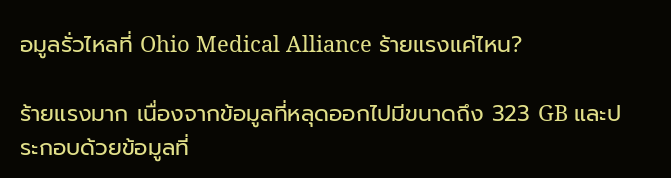อมูลรั่วไหลที่ Ohio Medical Alliance ร้ายแรงแค่ไหน?

ร้ายแรงมาก เนื่องจากข้อมูลที่หลุดออกไปมีขนาดถึง 323 GB และประกอบด้วยข้อมูลที่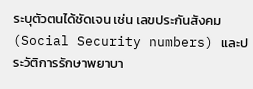ระบุตัวตนได้ชัดเจน เช่น เลขประกันสังคม (Social Security numbers) และประวัติการรักษาพยาบา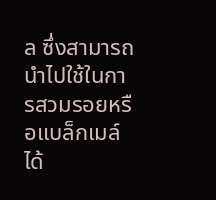ล ซึ่งสามารถนำไปใช้ในการสวมรอยหรือแบล็กเมล์ได้